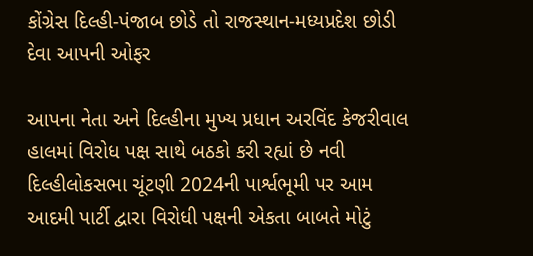કોંગ્રેસ દિલ્હી-પંજાબ છોડે તો રાજસ્થાન-મધ્યપ્રદેશ છોડી દેવા આપની ઓફર

આપના નેતા અને દિલ્હીના મુખ્ય પ્રધાન અરવિંદ કેજરીવાલ હાલમાં વિરોધ પક્ષ સાથે બઠકો કરી રહ્યાં છે નવી દિલ્હીલોકસભા ચૂંટણી 2024ની પાર્શ્વભૂમી પર આમ આદમી પાર્ટી દ્વારા વિરોધી પક્ષની એકતા બાબતે મોટું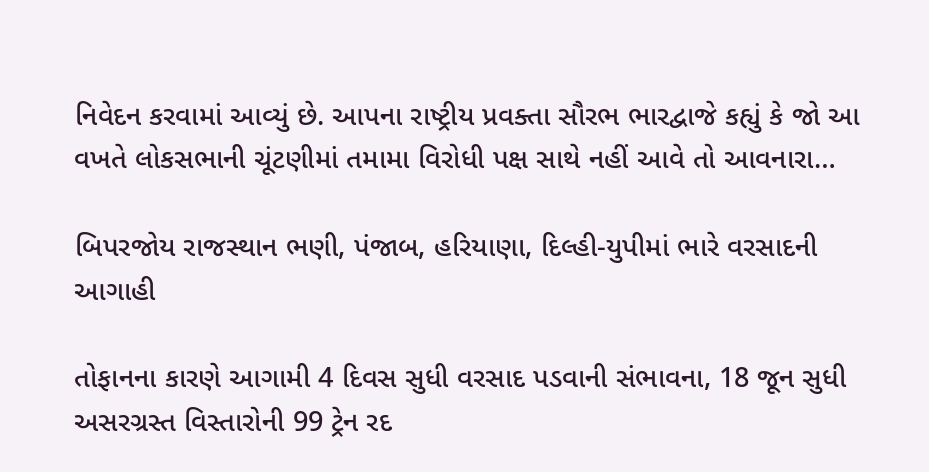નિવેદન કરવામાં આવ્યું છે. આપના રાષ્ટ્રીય પ્રવક્તા સૌરભ ભારદ્વાજે કહ્યું કે જો આ વખતે લોકસભાની ચૂંટણીમાં તમામા વિરોધી પક્ષ સાથે નહીં આવે તો આવનારા…

બિપરજોય રાજસ્થાન ભણી, પંજાબ, હરિયાણા, દિલ્હી-યુપીમાં ભારે વરસાદની આગાહી

તોફાનના કારણે આગામી 4 દિવસ સુધી વરસાદ પડવાની સંભાવના, 18 જૂન સુધી અસરગ્રસ્ત વિસ્તારોની 99 ટ્રેન રદ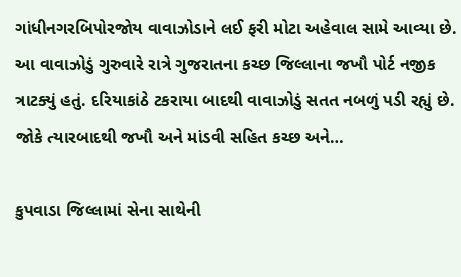ગાંધીનગરબિપોરજોય વાવાઝોડાને લઈ ફરી મોટા અહેવાલ સામે આવ્યા છે. આ વાવાઝોડું ગુરુવારે રાત્રે ગુજરાતના કચ્છ જિલ્લાના જખૌ પોર્ટ નજીક ત્રાટક્યું હતું. દરિયાકાંઠે ટકરાયા બાદથી વાવાઝોડું સતત નબળું પડી રહ્યું છે. જોકે ત્યારબાદથી જખૌ અને માંડવી સહિત કચ્છ અને…

કુપવાડા જિલ્લામાં સેના સાથેની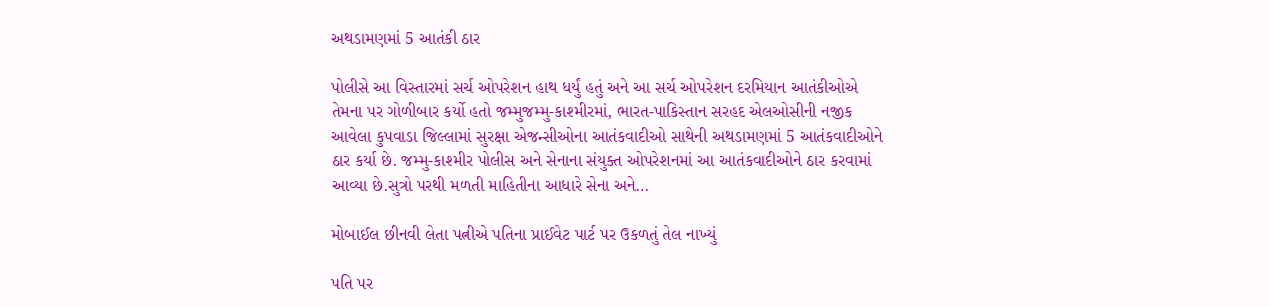અથડામણમાં 5 આતંકી ઠાર

પોલીસે આ વિસ્તારમાં સર્ચ ઓપરેશન હાથ ધર્યું હતું અને આ સર્ચ ઓપરેશન દરમિયાન આતંકીઓએ તેમના પર ગોળીબાર કર્યો હતો જમ્મુજમ્મુ-કાશ્મીરમાં, ભારત-પાકિસ્તાન સરહદ એલઓસીની નજીક આવેલા કુપવાડા જિલ્લામાં સુરક્ષા એજન્સીઓના આતંકવાદીઓ સાથેની અથડામણમાં 5 આતંકવાદીઓને ઠાર કર્યા છે. જમ્મુ-કાશ્મીર પોલીસ અને સેનાના સંયુક્ત ઓપરેશનમાં આ આતંકવાદીઓને ઠાર કરવામાં આવ્યા છે.સુત્રો પરથી મળતી માહિતીના આધારે સેના અને…

મોબાઈલ છીનવી લેતા પત્નીએ પતિના પ્રાઈવેટ પાર્ટ પર ઉકળતું તેલ નાખ્યું

પતિ પર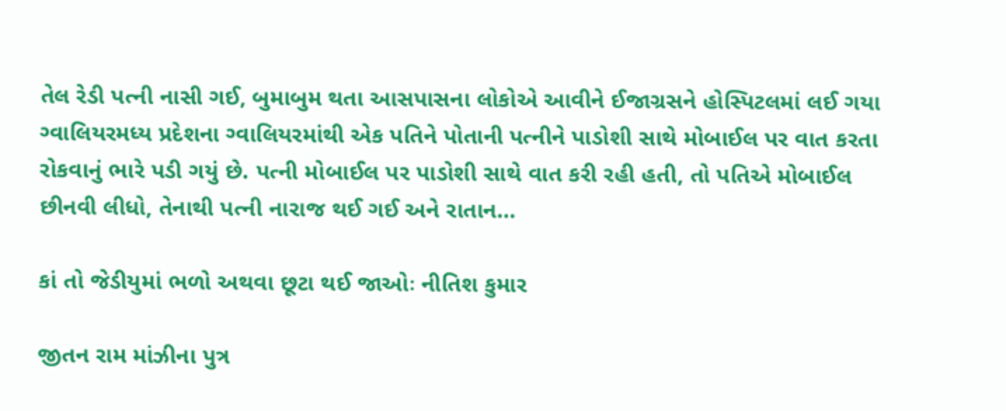તેલ રેડી પત્ની નાસી ગઈ, બુમાબુમ થતા આસપાસના લોકોએ આવીને ઈજાગ્રસને હોસ્પિટલમાં લઈ ગયા ગ્વાલિયરમધ્ય પ્રદેશના ગ્વાલિયરમાંથી એક પતિને પોતાની પત્નીને પાડોશી સાથે મોબાઈલ પર વાત કરતા રોકવાનું ભારે પડી ગયું છે. પત્ની મોબાઈલ પર પાડોશી સાથે વાત કરી રહી હતી, તો પતિએ મોબાઈલ છીનવી લીધો, તેનાથી પત્ની નારાજ થઈ ગઈ અને રાતાન…

કાં તો જેડીયુમાં ભળો અથવા છૂટા થઈ જાઓઃ નીતિશ કુમાર

જીતન રામ માંઝીના પુત્ર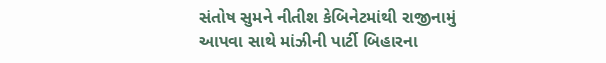સંતોષ સુમને નીતીશ કેબિનેટમાંથી રાજીનામું આપવા સાથે માંઝીની પાર્ટી બિહારના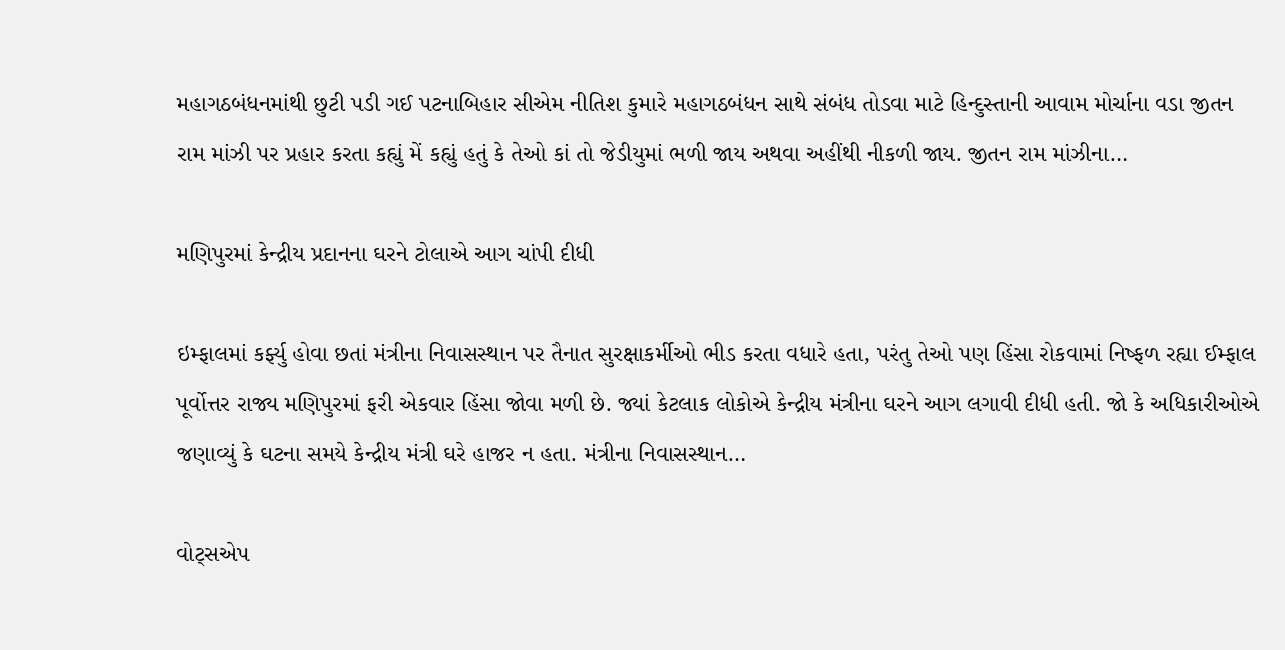મહાગઠબંધનમાંથી છુટી પડી ગઈ પટનાબિહાર સીએમ નીતિશ કુમારે મહાગઠબંધન સાથે સંબંધ તોડવા માટે હિન્દુસ્તાની આવામ મોર્ચાના વડા જીતન રામ માંઝી પર પ્રહાર કરતા કહ્યું મેં કહ્યું હતું કે તેઓ કાં તો જેડીયુમાં ભળી જાય અથવા અહીંથી નીકળી જાય. જીતન રામ માંઝીના…

મણિપુરમાં કેન્દ્રીય પ્રદાનના ઘરને ટોલાએ આગ ચાંપી દીધી

ઇમ્ફાલમાં કર્ફ્યુ હોવા છતાં મંત્રીના નિવાસસ્થાન પર તૈનાત સુરક્ષાકર્મીઓ ભીડ કરતા વધારે હતા, પરંતુ તેઓ પણ હિંસા રોકવામાં નિષ્ફળ રહ્યા ઈમ્ફાલ પૂર્વોત્તર રાજ્ય મણિપુરમાં ફરી એકવાર હિંસા જોવા મળી છે. જ્યાં કેટલાક લોકોએ કેન્દ્રીય મંત્રીના ઘરને આગ લગાવી દીધી હતી. જો કે અધિકારીઓએ જણાવ્યું કે ઘટના સમયે કેન્દ્રીય મંત્રી ઘરે હાજર ન હતા. મંત્રીના નિવાસસ્થાન…

વોટ્સએપ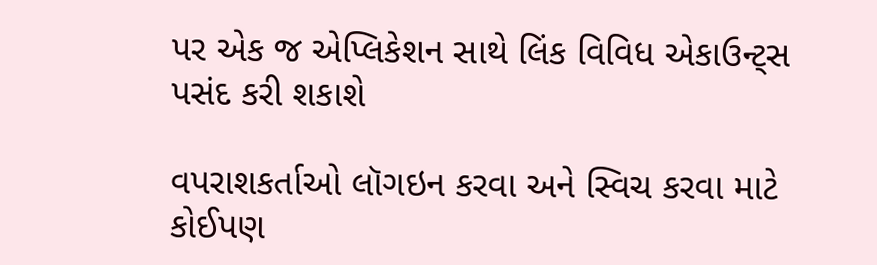પર એક જ એપ્લિકેશન સાથે લિંક વિવિધ એકાઉન્ટ્સ પસંદ કરી શકાશે

વપરાશકર્તાઓ લૉગઇન કરવા અને સ્વિચ કરવા માટે કોઈપણ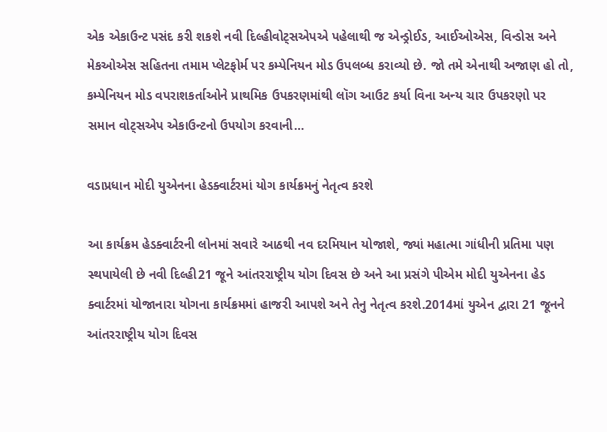એક એકાઉન્ટ પસંદ કરી શકશે નવી દિલ્હીવોટ્સએપએ પહેલાથી જ એન્ડ્રોઈડ, આઈઓએસ, વિન્ડોસ અને મેકઓએસ સહિતના તમામ પ્લેટફોર્મ પર કમ્પેનિયન મોડ ઉપલબ્ધ કરાવ્યો છે. જો તમે એનાથી અજાણ હો તો, કમ્પેનિયન મોડ વપરાશકર્તાઓને પ્રાથમિક ઉપકરણમાંથી લૉગ આઉટ કર્યા વિના અન્ય ચાર ઉપકરણો પર સમાન વોટ્સએપ એકાઉન્ટનો ઉપયોગ કરવાની…

વડાપ્રધાન મોદી યુએનના હેડક્વાર્ટરમાં યોગ કાર્યક્રમનું નેતૃત્વ કરશે

આ કાર્યક્રમ હેડક્વાર્ટરની લોનમાં સવારે આઠથી નવ દરમિયાન યોજાશે, જ્યાં મહાત્મા ગાંધીની પ્રતિમા પણ સ્થપાયેલી છે નવી દિલ્હી21 જૂને આંતરરાષ્ટ્રીય યોગ દિવસ છે અને આ પ્રસંગે પીએમ મોદી યુએનના હેડ ક્વાર્ટરમાં યોજાનારા યોગના કાર્યક્રમમાં હાજરી આપશે અને તેનુ નેતૃત્વ કરશે.2014માં યુએન દ્વારા 21 જૂનને આંતરરાષ્ટ્રીય યોગ દિવસ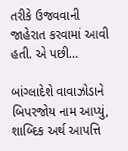તરીકે ઉજવવાની જાહેરાત કરવામાં આવી હતી. એ પછી…

બાંગ્લાદેશે વાવાઝોડાને બિપરજોય નામ આપ્યું, શાબ્દિક અર્થ આપત્તિ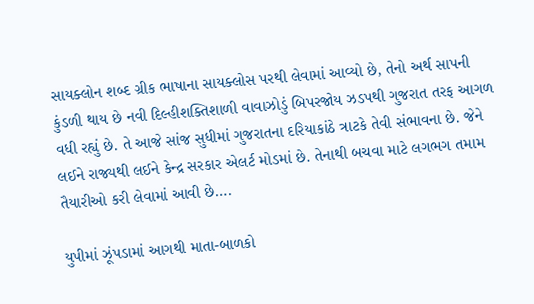સાયક્લોન શબ્દ ગ્રીક ભાષાના સાયક્લોસ પરથી લેવામાં આવ્યો છે, તેનો અર્થ સાપની કુંડળી થાય છે નવી દિલ્હીશક્તિશાળી વાવાઝોડું બિપરજોય ઝડપથી ગુજરાત તરફ આગળ વધી રહ્યું છે. તે આજે સાંજ સુધીમાં ગુજરાતના દરિયાકાંઠે ત્રાટકે તેવી સંભાવના છે. જેને લઈને રાજ્યથી લઈને કેન્દ્ર સરકાર એલર્ટ મોડમાં છે. તેનાથી બચવા માટે લગભગ તમામ તૈયારીઓ કરી લેવામાં આવી છે….

યુપીમાં ઝૂંપડામાં આગથી માતા-બાળકો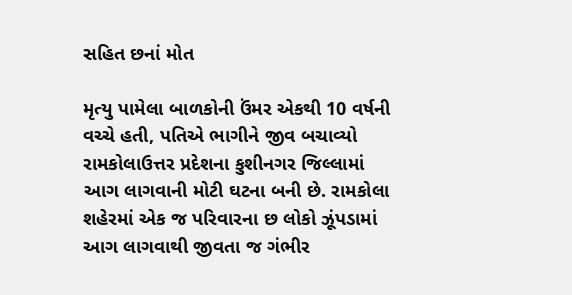સહિત છનાં મોત

મૃત્યુ પામેલા બાળકોની ઉંમર એકથી 10 વર્ષની વચ્ચે હતી, પતિએ ભાગીને જીવ બચાવ્યો રામકોલાઉત્તર પ્રદેશના કુશીનગર જિલ્લામાં આગ લાગવાની મોટી ઘટના બની છે. રામકોલા શહેરમાં એક જ પરિવારના છ લોકો ઝૂંપડામાં આગ લાગવાથી જીવતા જ ગંભીર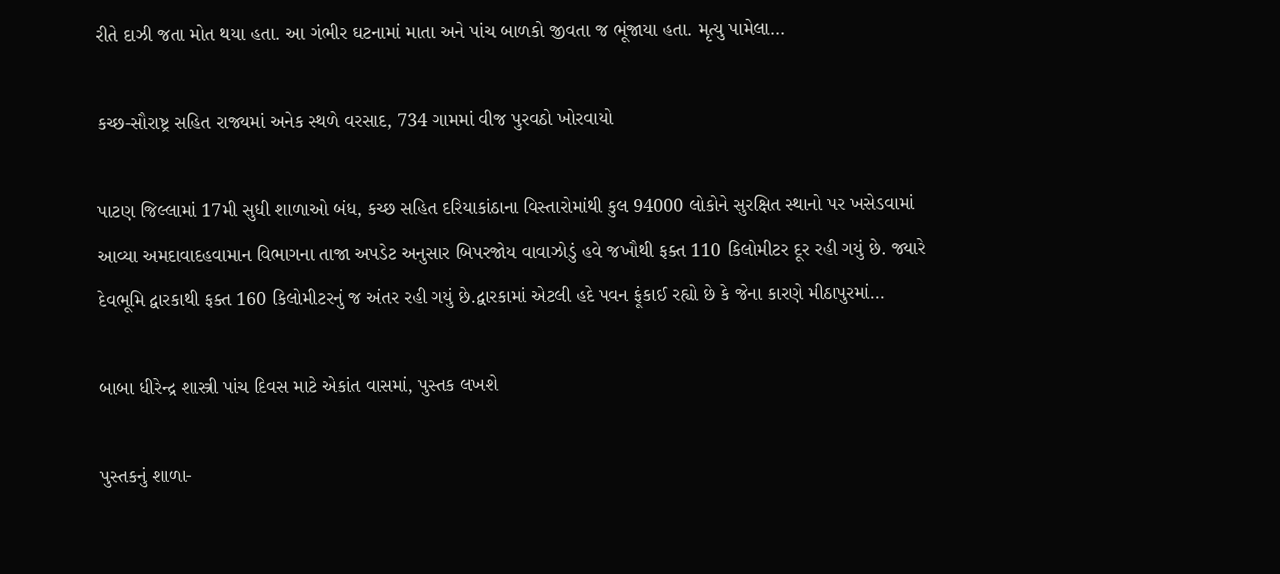રીતે દાઝી જતા મોત થયા હતા. આ ગંભીર ઘટનામાં માતા અને પાંચ બાળકો જીવતા જ ભૂંજાયા હતા. મૃત્યુ પામેલા…

કચ્છ-સૌરાષ્ટ્ર સહિત રાજ્યમાં અનેક સ્થળે વરસાદ, 734 ગામમાં વીજ પુરવઠો ખોરવાયો

પાટણ જિલ્લામાં 17મી સુધી શાળાઓ બંધ, કચ્છ સહિત દરિયાકાંઠાના વિસ્તારોમાંથી કુલ 94000 લોકોને સુરક્ષિત સ્થાનો પર ખસેડવામાં આવ્યા અમદાવાદહવામાન વિભાગના તાજા અપડેટ અનુસાર બિપરજોય વાવાઝોડું હવે જખૌથી ફક્ત 110 કિલોમીટર દૂર રહી ગયું છે. જ્યારે દેવભૂમિ દ્વારકાથી ફક્ત 160 કિલોમીટરનું જ અંતર રહી ગયું છે.દ્વારકામાં એટલી હદે પવન ફૂંકાઈ રહ્યો છે કે જેના કારણે મીઠાપુરમાં…

બાબા ધીરેન્દ્ર શાસ્ત્રી પાંચ દિવસ માટે એકાંત વાસમાં, પુસ્તક લખશે

પુસ્તકનું શાળા-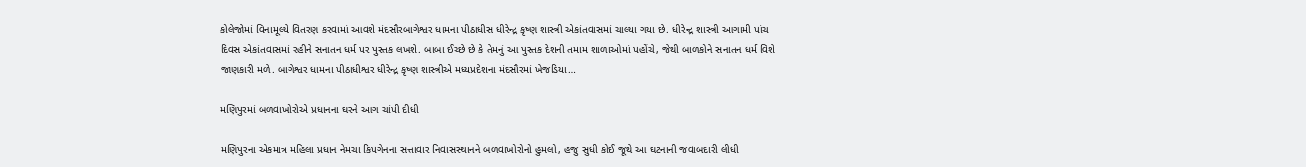કોલેજોમાં વિનામૂલ્યે વિતરણ કરવામાં આવશે મંદસૌરબાગેશ્વર ધામના પીઠાધીસ ધીરેન્દ્ર કૃષ્ણ શાસ્ત્રી એકાંતવાસમાં ચાલ્યા ગયા છે. ધીરેન્દ્ર શાસ્ત્રી આગામી પાંચ દિવસ એકાંતવાસમાં રહીને સનાતન ધર્મ પર પુસ્તક લખશે. બાબા ઈચ્છે છે કે તેમનું આ પુસ્તક દેશની તમામ શાળાઓમાં પહોંચે, જેથી બાળકોને સનાતન ધર્મ વિશે જાણકારી મળે. બાગેશ્વર ધામના પીઠાધીશ્વર ધીરેન્દ્ર કૃષ્ણ શાસ્ત્રીએ મધ્યપ્રદેશના મંદસૌરમાં ખેજડિયા…

મણિપુરમાં બળવાખોરોએ પ્રધાનના ઘરને આગ ચાંપી દીધી

મણિપુરના એકમાત્ર મહિલા પ્રધાન નેમચા કિપગેનના સત્તાવાર નિવાસસ્થાનને બળવાખોરોનો હુમલો, હજુ સુધી કોઈ જૂથે આ ઘટનાની જવાબદારી લીધી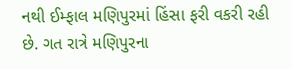નથી ઈમ્ફાલ મણિપુરમાં હિંસા ફરી વકરી રહી છે. ગત રાત્રે મણિપુરના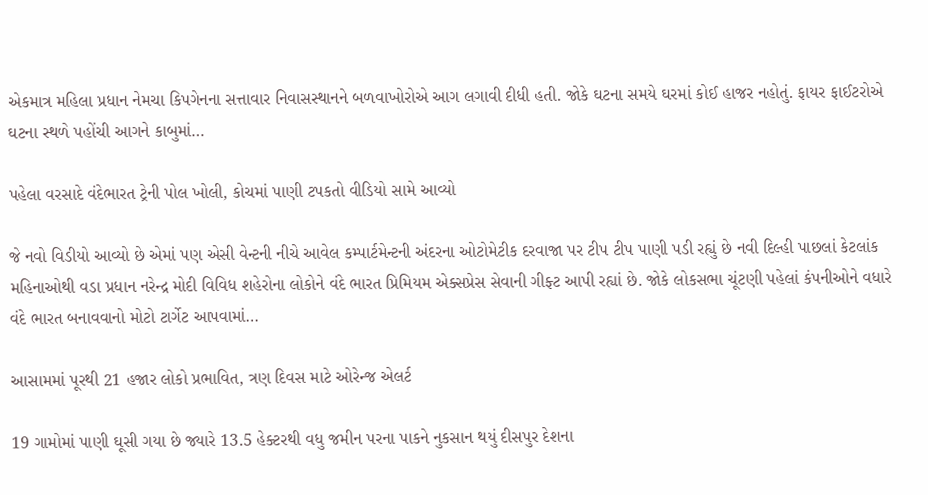એકમાત્ર મહિલા પ્રધાન નેમચા કિપગેનના સત્તાવાર નિવાસસ્થાનને બળવાખોરોએ આગ લગાવી દીધી હતી. જોકે ઘટના સમયે ઘરમાં કોઈ હાજર નહોતું. ફાયર ફાઈટરોએ ઘટના સ્થળે પહોંચી આગને કાબુમાં…

પહેલા વરસાદે વંદેભારત ટ્રેની પોલ ખોલી, કોચમાં પાણી ટપકતો વીડિયો સામે આવ્યો

જે નવો વિડીયો આવ્યો છે એમાં પણ એસી વેન્ટની નીચે આવેલ કમ્પાર્ટમેન્ટની અંદરના ઓટોમેટીક દરવાજા પર ટીપ ટીપ પાણી પડી રહ્યું છે નવી દિલ્હી પાછલાં કેટલાંક મહિનાઓથી વડા પ્રધાન નરેન્દ્ર મોદી વિવિધ શહેરોના લોકોને વંદે ભારત પ્રિમિયમ એક્સપ્રેસ સેવાની ગીફ્ટ આપી રહ્યાં છે. જોકે લોકસભા ચૂંટણી પહેલાં કંપનીઓને વધારે વંદે ભારત બનાવવાનો મોટો ટાર્ગેટ આપવામાં…

આસામમાં પૂરથી 21 હજાર લોકો પ્રભાવિત, ત્રણ દિવસ માટે ઓરેન્જ એલર્ટ

19 ગામોમાં પાણી ઘૂસી ગયા છે જ્યારે 13.5 હેક્ટરથી વધુ જમીન પરના પાકને નુકસાન થયું દીસપુર દેશના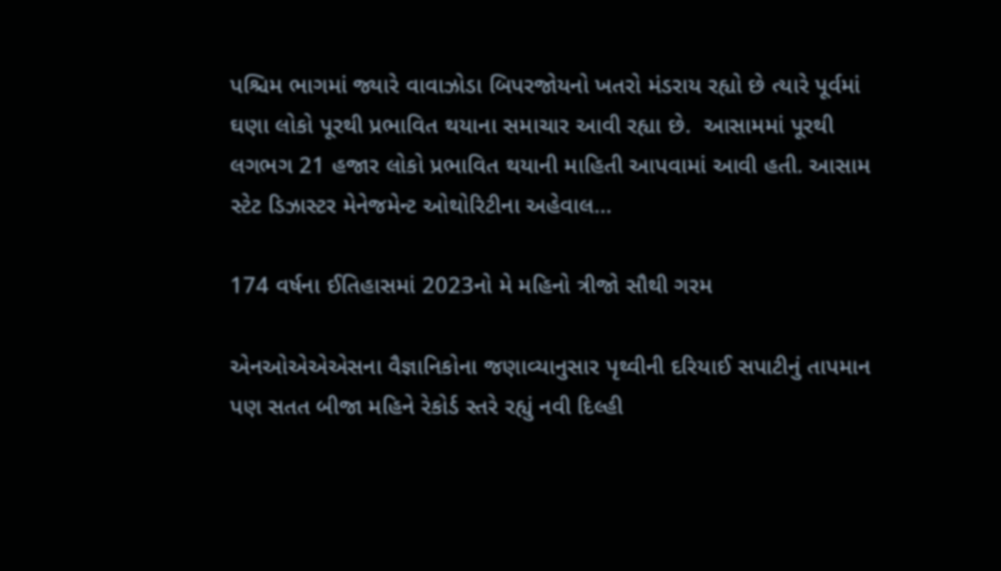પશ્ચિમ ભાગમાં જ્યારે વાવાઝોડા બિપરજોયનો ખતરો મંડરાય રહ્યો છે ત્યારે પૂર્વમાં ઘણા લોકો પૂરથી પ્રભાવિત થયાના સમાચાર આવી રહ્યા છે.  આસામમાં પૂરથી લગભગ 21 હજાર લોકો પ્રભાવિત થયાની માહિતી આપવામાં આવી હતી. આસામ સ્ટેટ ડિઝાસ્ટર મેનેજમેન્ટ ઓથોરિટીના અહેવાલ…

174 વર્ષના ઈતિહાસમાં 2023નો મે મહિનો ત્રીજો સૌથી ગરમ

એનઓએએએસના વૈજ્ઞાનિકોના જણાવ્યાનુસાર પૃથ્વીની દરિયાઈ સપાટીનું તાપમાન પણ સતત બીજા મહિને રેકોર્ડ સ્તરે રહ્યું નવી દિલ્હી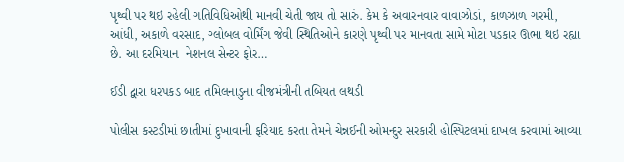પૃથ્વી પર થઇ રહેલી ગતિવિધિઓથી માનવી ચેતી જાય તો સારું. કેમ કે અવારનવાર વાવાઝોડાં, કાળઝાળ ગરમી, આંધી, અકાળે વરસાદ, ગ્લોબલ વોર્મિંગ જેવી સ્થિતિઓને કારણે પૃથ્વી પર માનવતા સામે મોટા પડકાર ઊભા થઇ રહ્યા છે. આ દરમિયાન  નેશનલ સેન્ટર ફોર…

ઈડી દ્વારા ધરપકડ બાદ તમિલનાડુના વીજમંત્રીની તબિયત લથડી

પોલીસ કસ્ટડીમાં છાતીમાં દુખાવાની ફરિયાદ કરતા તેમને ચેન્નઈની ઓમન્દુર સરકારી હોસ્પિટલમાં દાખલ કરવામાં આવ્યા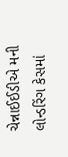ચેન્નાઈઈડીએ મની લોન્ડરિંગ કેસમાં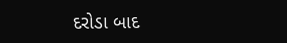દરોડા બાદ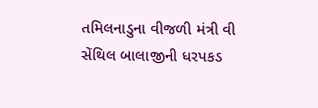તમિલનાડુના વીજળી મંત્રી વી સેંથિલ બાલાજીની ધરપકડ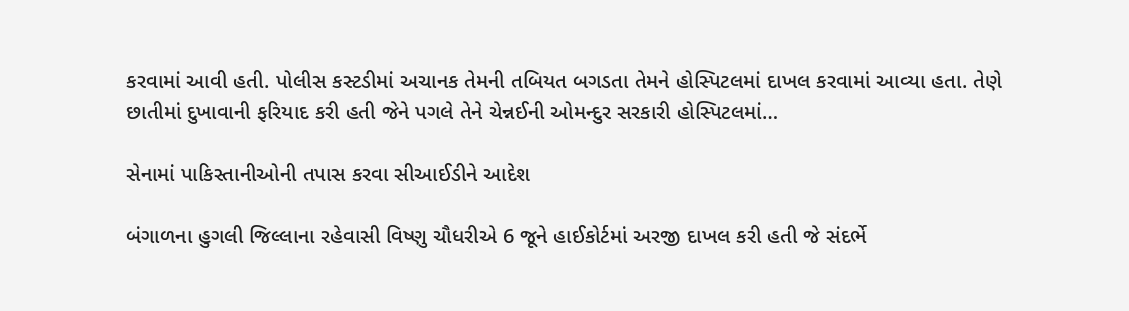કરવામાં આવી હતી. પોલીસ કસ્ટડીમાં અચાનક તેમની તબિયત બગડતા તેમને હોસ્પિટલમાં દાખલ કરવામાં આવ્યા હતા. તેણે છાતીમાં દુખાવાની ફરિયાદ કરી હતી જેને પગલે તેને ચેન્નઈની ઓમન્દુર સરકારી હોસ્પિટલમાં…

સેનામાં પાકિસ્તાનીઓની તપાસ કરવા સીઆઈડીને આદેશ

બંગાળના હુગલી જિલ્લાના રહેવાસી વિષ્ણુ ચૌધરીએ 6 જૂને હાઈકોર્ટમાં અરજી દાખલ કરી હતી જે સંદર્ભે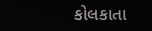કોલકાતા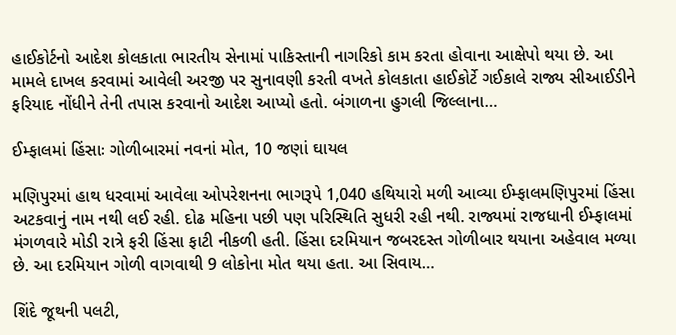હાઈકોર્ટનો આદેશ કોલકાતા ભારતીય સેનામાં પાકિસ્તાની નાગરિકો કામ કરતા હોવાના આક્ષેપો થયા છે. આ મામલે દાખલ કરવામાં આવેલી અરજી પર સુનાવણી કરતી વખતે કોલકાતા હાઈકોર્ટે ગઈકાલે રાજ્ય સીઆઈડીને ફરિયાદ નોંધીને તેની તપાસ કરવાનો આદેશ આપ્યો હતો. બંગાળના હુગલી જિલ્લાના…

ઈમ્ફાલમાં હિંસાઃ ગોળીબારમાં નવનાં મોત, 10 જણાં ઘાયલ

મણિપુરમાં હાથ ધરવામાં આવેલા ઓપરેશનના ભાગરૂપે 1,040 હથિયારો મળી આવ્યા ઈમ્ફાલમણિપુરમાં હિંસા અટકવાનું નામ નથી લઈ રહી. દોઢ મહિના પછી પણ પરિસ્થિતિ સુધરી રહી નથી. રાજ્યમાં રાજધાની ઈમ્ફાલમાં મંગળવારે મોડી રાત્રે ફરી હિંસા ફાટી નીકળી હતી. હિંસા દરમિયાન જબરદસ્ત ગોળીબાર થયાના અહેવાલ મળ્યા છે. આ દરમિયાન ગોળી વાગવાથી 9 લોકોના મોત થયા હતા. આ સિવાય…

શિંદે જૂથની પલટી,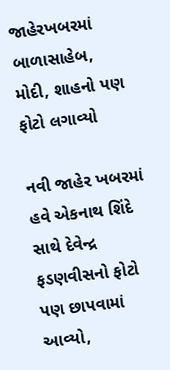જાહેરખબરમાં બાળાસાહેબ, મોદી, શાહનો પણ ફોટો લગાવ્યો

નવી જાહેર ખબરમાં હવે એકનાથ શિંદે સાથે દેવેન્દ્ર ફડણવીસનો ફોટો પણ છાપવામાં આવ્યો,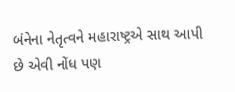બંનેના નેતૃત્વને મહારાષ્ટ્રએ સાથ આપી છે એવી નોંધ પણ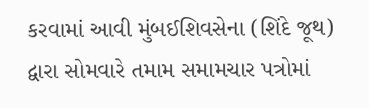કરવામાં આવી મુંબઈશિવસેના (શિંદે જૂથ) દ્વારા સોમવારે તમામ સમામચાર પત્રોમાં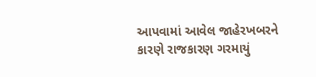આપવામાં આવેલ જાહેરખબરને કારણે રાજકારણ ગરમાયું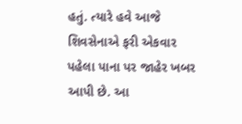હતું. ત્યારે હવે આજે શિવસેનાએ ફરી એકવાર પહેલા પાના પર જાહેર ખબર આપી છે. આ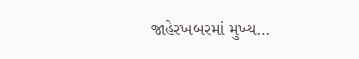જાહેરખબરમાં મુખ્ય…